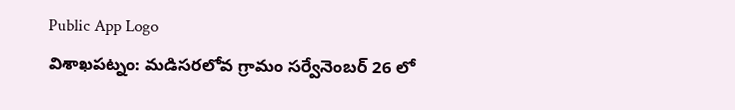Public App Logo
విశాఖపట్నం: మడిసరలోవ గ్రామం సర్వేనెంబర్ 26 లో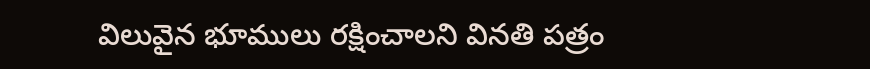విలువైన భూములు రక్షించాలని వినతి పత్రం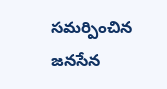సమర్పించిన జనసేన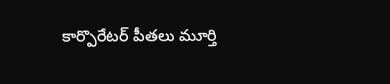కార్పొరేటర్ పీతలు మూర్తి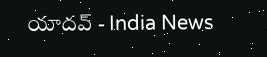యాదవ్ - India News